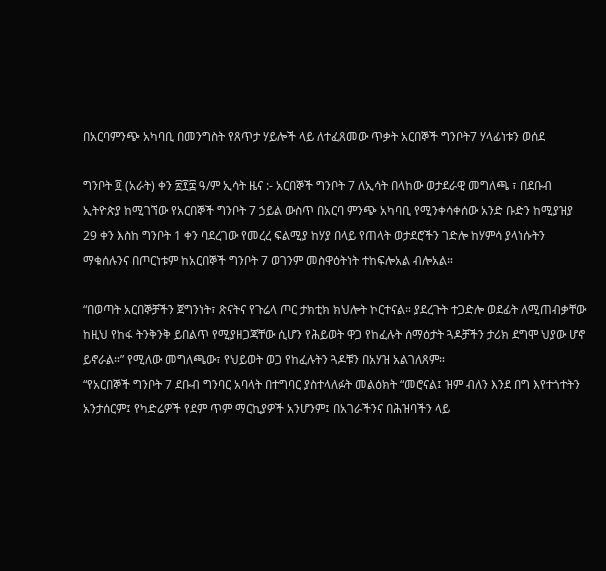በአርባምንጭ አካባቢ በመንግስት የጸጥታ ሃይሎች ላይ ለተፈጸመው ጥቃት አርበኞች ግንቦት7 ሃላፊነቱን ወሰደ

ግንቦት ፬ (አራት) ቀን ፳፻፰ ዓ/ም ኢሳት ዜና :- አርበኞች ግንቦት 7 ለኢሳት በላከው ወታደራዊ መግለጫ ፣ በደቡብ ኢትዮጵያ ከሚገኘው የአርበኞች ግንቦት 7 ኃይል ውስጥ በአርባ ምንጭ አካባቢ የሚንቀሳቀሰው አንድ ቡድን ከሚያዝያ 29 ቀን እስከ ግንቦት 1 ቀን ባደረገው የመረረ ፍልሚያ ከሃያ በላይ የጠላት ወታደሮችን ገድሎ ከሃምሳ ያላነሱትን ማቁሰሉንና በጦርነቱም ከአርበኞች ግንቦት 7 ወገንም መስዋዕትነት ተከፍሎአል ብሎአል።

“በወጣት አርበኞቻችን ጀግንነት፣ ጽናትና የጉሬላ ጦር ታክቲክ ክህሎት ኮርተናል። ያደረጉት ተጋድሎ ወደፊት ለሚጠብቃቸው ከዚህ የከፋ ትንቅንቅ ይበልጥ የሚያዘጋጃቸው ሲሆን የሕይወት ዋጋ የከፈሉት ሰማዕታት ጓዶቻችን ታሪክ ደግሞ ህያው ሆኖ ይኖራል።” የሚለው መግለጫው፣ የህይወት ወጋ የከፈሉትን ጓዶቹን በአሃዝ አልገለጸም።
“የአርበኞች ግንቦት 7 ደቡብ ግንባር አባላት በተግባር ያስተላለፉት መልዕክት “መሮናል፤ ዝም ብለን እንደ በግ እየተጎተትን አንታሰርም፤ የካድሬዎች የደም ጥም ማርኪያዎች አንሆንም፤ በአገራችንና በሕዝባችን ላይ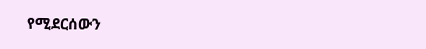የሚደርሰውን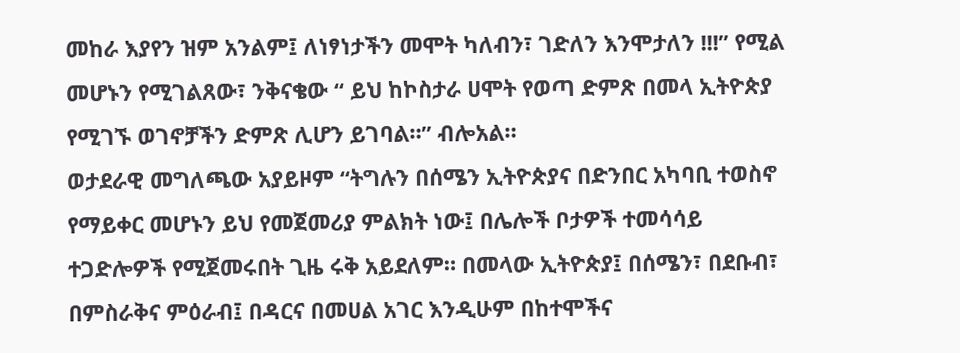መከራ እያየን ዝም አንልም፤ ለነፃነታችን መሞት ካለብን፣ ገድለን እንሞታለን !!!” የሚል መሆኑን የሚገልጸው፣ ንቅናቄው “ ይህ ከኮስታራ ሀሞት የወጣ ድምጽ በመላ ኢትዮጵያ የሚገኙ ወገኖቻችን ድምጽ ሊሆን ይገባል።” ብሎአል።
ወታደራዊ መግለጫው አያይዞም “ትግሉን በሰሜን ኢትዮጵያና በድንበር አካባቢ ተወስኖ የማይቀር መሆኑን ይህ የመጀመሪያ ምልክት ነው፤ በሌሎች ቦታዎች ተመሳሳይ ተጋድሎዎች የሚጀመሩበት ጊዜ ሩቅ አይደለም። በመላው ኢትዮጵያ፤ በሰሜን፣ በደቡብ፣ በምስራቅና ምዕራብ፤ በዳርና በመሀል አገር እንዲሁም በከተሞችና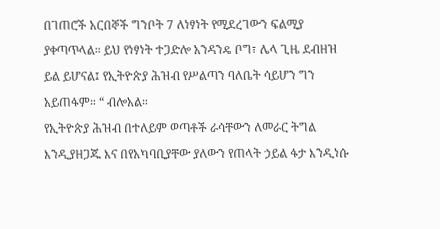በገጠሮች አርበኞች ግንቦት 7 ለነፃነት የሚደረገውን ፍልሚያ ያቀጣጥላል። ይህ የነፃነት ተጋድሎ አንዳንዴ ቦግ፣ ሌላ ጊዜ ደብዘዝ ይል ይሆናል፤ የኢትዮጵያ ሕዝብ የሥልጣን ባለቤት ሳይሆን ግን አይጠፋም። “ ብሎአል።
የኢትዮጵያ ሕዝብ በተለይም ወጣቶች ራሳቸውን ለመራር ትግል እንዲያዘጋጁ እና በየአካባቢያቸው ያለውን የጠላት ኃይል ፋታ እንዲነሱ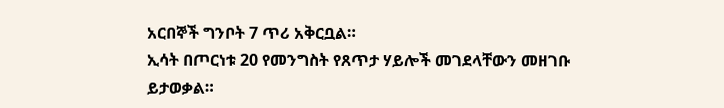አርበኞች ግንቦት 7 ጥሪ አቅርቧል።
ኢሳት በጦርነቱ 20 የመንግስት የጸጥታ ሃይሎች መገደላቸውን መዘገቡ ይታወቃል።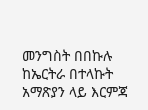መንግስት በበኩሉ ከኤርትራ በተላኩት አማጽያን ላይ እርምጃ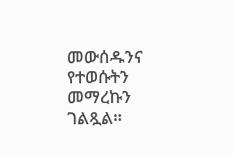መውሰዱንና የተወሱትን መማረኩን ገልጿል።